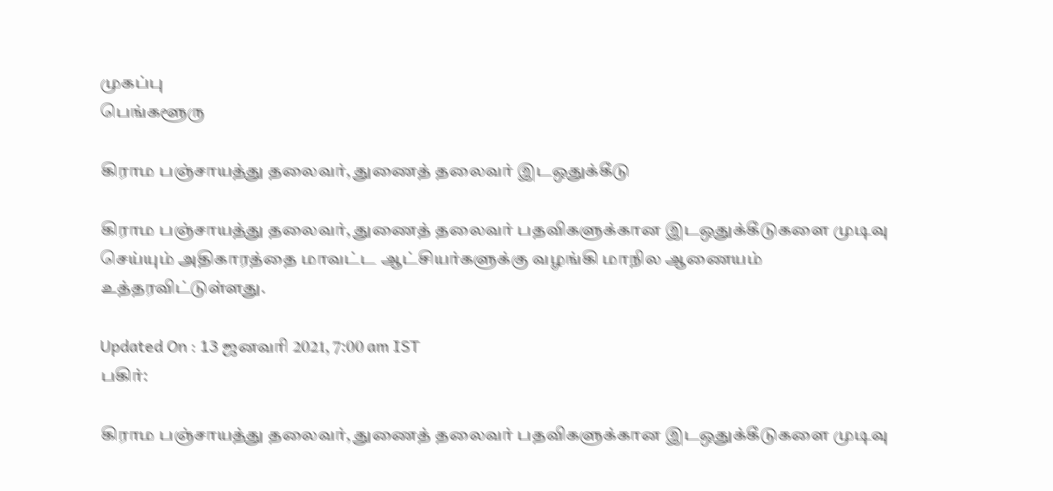முகப்பு
பெங்களூரு

கிராம பஞ்சாயத்து தலைவர், துணைத் தலைவர் இடஒதுக்கீடு

கிராம பஞ்சாயத்து தலைவர், துணைத் தலைவர் பதவிகளுக்கான இடஒதுக்கீடுகளை முடிவு செய்யும் அதிகாரத்தை மாவட்ட ஆட்சியர்களுக்கு வழங்கி மாநில ஆணையம் உத்தரவிட்டுள்ளது.

Updated On : 13 ஜனவரி 2021, 7:00 am IST
பகிர்:

கிராம பஞ்சாயத்து தலைவர், துணைத் தலைவர் பதவிகளுக்கான இடஒதுக்கீடுகளை முடிவு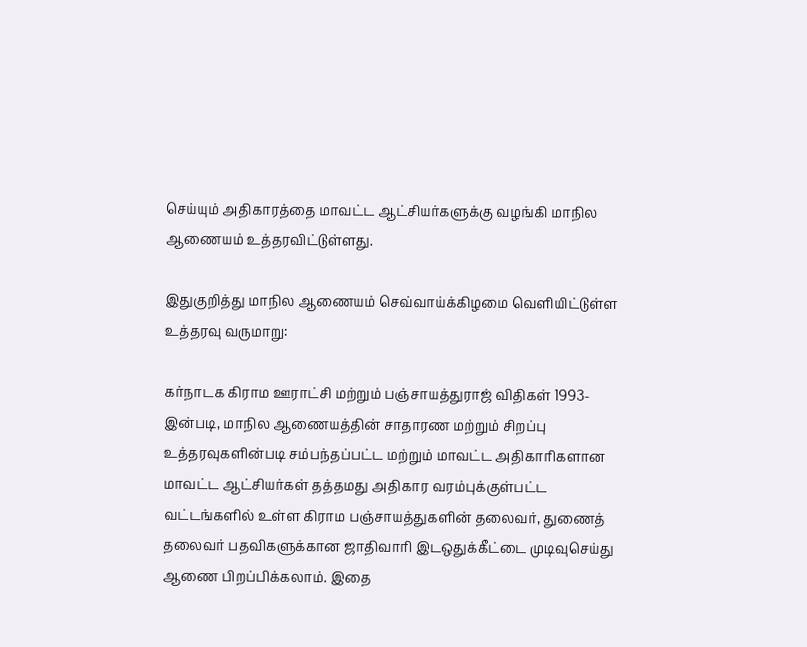செய்யும் அதிகாரத்தை மாவட்ட ஆட்சியர்களுக்கு வழங்கி மாநில ஆணையம் உத்தரவிட்டுள்ளது.

இதுகுறித்து மாநில ஆணையம் செவ்வாய்க்கிழமை வெளியிட்டுள்ள உத்தரவு வருமாறு:

கர்நாடக கிராம ஊராட்சி மற்றும் பஞ்சாயத்துராஜ் விதிகள் 1993-இன்படி, மாநில ஆணையத்தின் சாதாரண மற்றும் சிறப்பு உத்தரவுகளின்படி சம்பந்தப்பட்ட மற்றும் மாவட்ட அதிகாரிகளான மாவட்ட ஆட்சியர்கள் தத்தமது அதிகார வரம்புக்குள்பட்ட வட்டங்களில் உள்ள கிராம பஞ்சாயத்துகளின் தலைவர், துணைத் தலைவர் பதவிகளுக்கான ஜாதிவாரி இடஒதுக்கீட்டை முடிவுசெய்து ஆணை பிறப்பிக்கலாம். இதை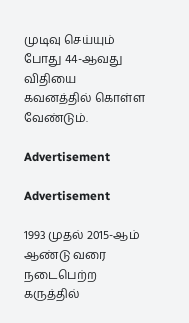முடிவு செய்யும் போது 44-ஆவது விதியை கவனத்தில் கொள்ள வேண்டும்.

Advertisement

Advertisement

1993 முதல் 2015-ஆம் ஆண்டு வரை நடைபெற்ற கருத்தில்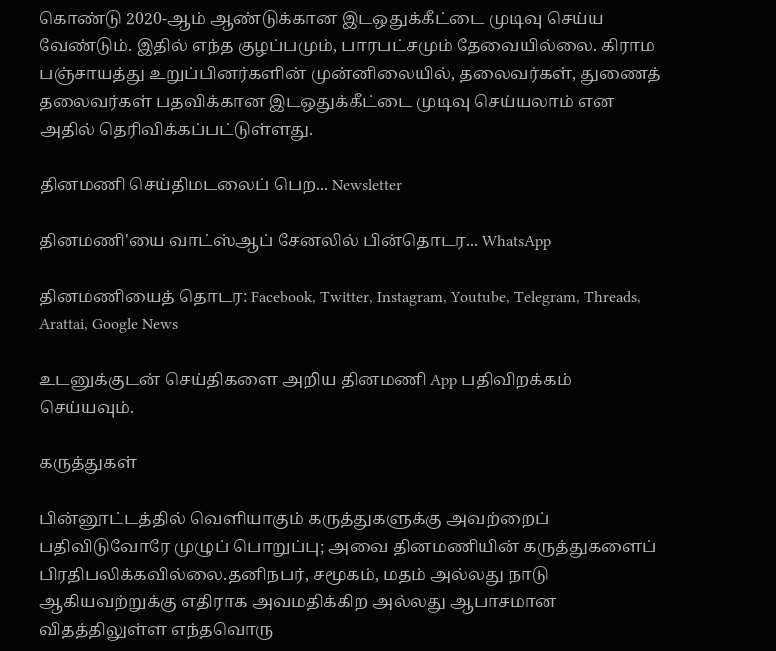கொண்டு 2020-ஆம் ஆண்டுக்கான இடஒதுக்கீட்டை முடிவு செய்ய வேண்டும். இதில் எந்த குழப்பமும், பாரபட்சமும் தேவையில்லை. கிராம பஞ்சாயத்து உறுப்பினர்களின் முன்னிலையில், தலைவர்கள், துணைத் தலைவர்கள் பதவிக்கான இடஒதுக்கீட்டை முடிவு செய்யலாம் என அதில் தெரிவிக்கப்பட்டுள்ளது.

தினமணி செய்திமடலைப் பெற... Newsletter

தினமணி'யை வாட்ஸ்ஆப் சேனலில் பின்தொடர... WhatsApp

தினமணியைத் தொடர: Facebook, Twitter, Instagram, Youtube, Telegram, Threads, Arattai, Google News

உடனுக்குடன் செய்திகளை அறிய தினமணி App பதிவிறக்கம் செய்யவும்.

கருத்துகள்

பின்னூட்டத்தில் வெளியாகும் கருத்துகளுக்கு அவற்றைப் பதிவிடுவோரே முழுப் பொறுப்பு; அவை தினமணியின் கருத்துகளைப் பிரதிபலிக்கவில்லை.தனிநபர், சமூகம், மதம் அல்லது நாடு ஆகியவற்றுக்கு எதிராக அவமதிக்கிற அல்லது ஆபாசமான விதத்திலுள்ள எந்தவொரு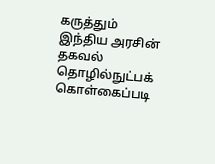கருத்தும் இந்திய அரசின் தகவல் தொழில்நுட்பக் கொள்கைப்படி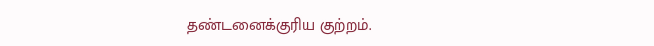தண்டனைக்குரிய குற்றம்.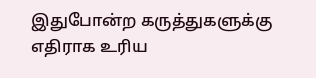இதுபோன்ற கருத்துகளுக்கு எதிராக உரிய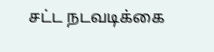சட்ட நடவடிக்கை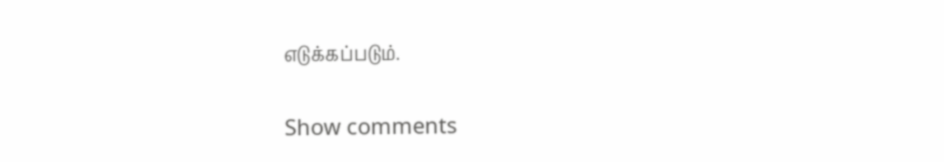எடுக்கப்படும்.

Show comments